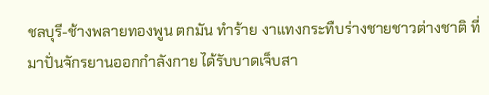ชลบุรี-ช้างพลายทองพูน ตกมัน ทำร้าย งาแทงกระทืบร่างชายชาวต่างชาติ ที่มาปั่นจักรยานออกกำลังกาย ได้รับบาดเจ็บสา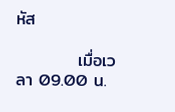หัส

          เมื่อเวลา 09.00 น.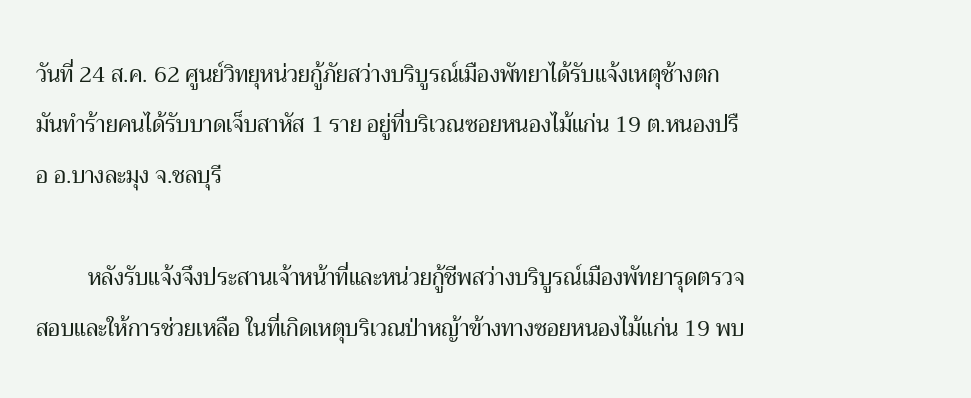วันที่ 24 ส.ค. 62 ศูนย์วิทยุหน่วยกู้ภัยสว่างบริบูรณ์เมืองพัทยาได้รับแจ้งเหตุช้างตกมันทำร้ายคนได้รับบาดเจ็บสาหัส 1 ราย อยู่ที่บริเวณซอยหนองไม้แก่น 19 ต.หนองปรือ อ.บางละมุง จ.ชลบุรี

         หลังรับแจ้งจึงประสานเจ้าหน้าที่และหน่วยกู้ชีพสว่างบริบูรณ์เมืองพัทยารุดตรวจสอบและให้การช่วยเหลือ ในที่เกิดเหตุบริเวณป่าหญ้าข้างทางซอยหนองไม้แก่น 19 พบ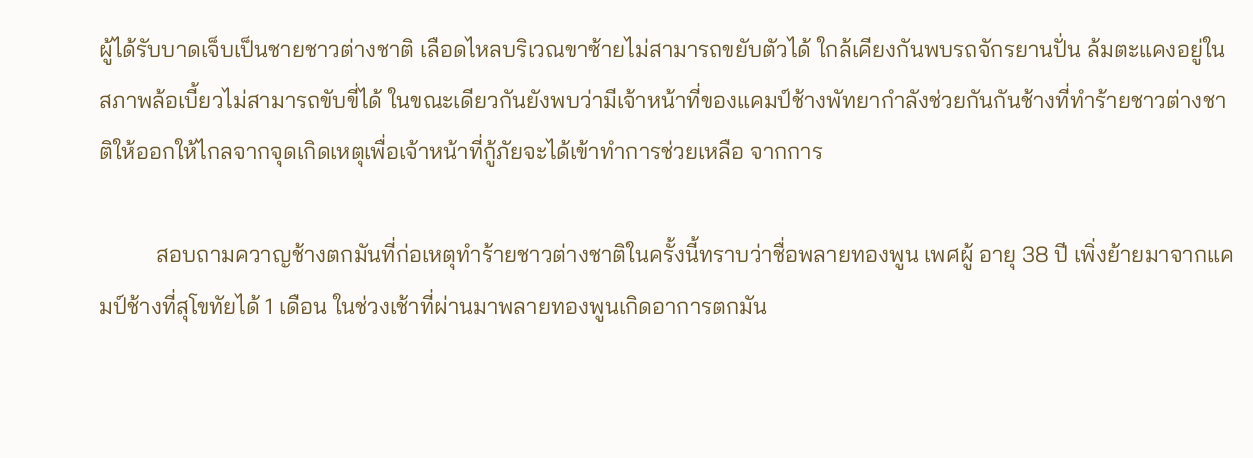ผู้ได้รับบาดเจ็บเป็นชายชาวต่างชาติ เลือดไหลบริเวณขาซ้ายไม่สามารถขยับตัวได้ ใกล้เคียงกันพบรถจักรยานปั่น ล้มตะแคงอยู่ในสภาพล้อเบี้ยวไม่สามารถขับขี่ได้ ในขณะเดียวกันยังพบว่ามีเจ้าหน้าที่ของแคมป์ช้างพัทยากำลังช่วยกันกันช้างที่ทำร้ายชาวต่างชาติให้ออกให้ไกลจากจุดเกิดเหตุเพื่อเจ้าหน้าที่กู้ภัยจะได้เข้าทำการช่วยเหลือ จากการ

          สอบถามควาญช้างตกมันที่ก่อเหตุทำร้ายชาวต่างชาติในครั้งนี้ทราบว่าชื่อพลายทองพูน เพศผู้ อายุ 38 ปี เพิ่งย้ายมาจากแคมป์ช้างที่สุโขทัยได้ 1 เดือน ในช่วงเช้าที่ผ่านมาพลายทองพูนเกิดอาการตกมัน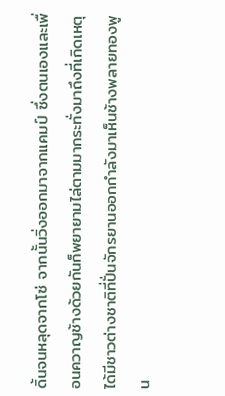ดิ้นจนหลุดจากโซ่ จากนั้นวิ่งออกมาจากแคมป์ ซึ่งตนเองและเพื่อนควาญช้างด้วยกันก็พยายามไล่ตามมากระทั่งมาถึงที่เกิดเหตุได้มีชาวต่างชาติที่ปั่นจักรยานออกกำลังมาเห็นช้างพลายทองพูน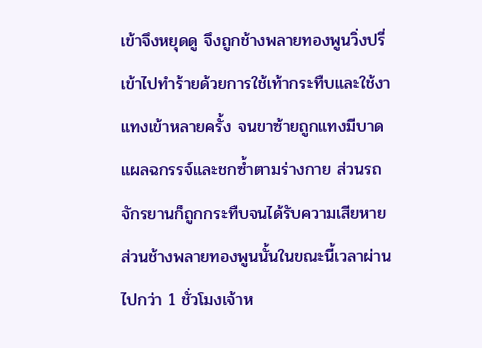เข้าจึงหยุดดู จึงถูกช้างพลายทองพูนวิ่งปรี่เข้าไปทำร้ายด้วยการใช้เท้ากระทืบและใช้งาแทงเข้าหลายครั้ง จนขาซ้ายถูกแทงมีบาดแผลฉกรรจ์และชกซ้ำตามร่างกาย ส่วนรถจักรยานก็ถูกกระทืบจนได้รับความเสียหาย ส่วนช้างพลายทองพูนนั้นในขณะนี้เวลาผ่านไปกว่า 1 ชั่วโมงเจ้าห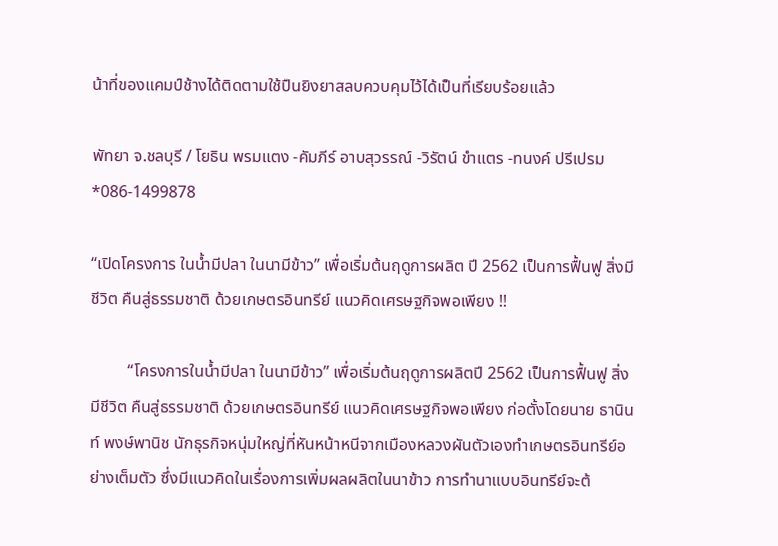น้าที่ของแคมป์ช้างได้ติดตามใช้ปืนยิงยาสลบควบคุมไว้ได้เป็นที่เรียบร้อยแล้ว

พัทยา จ.ชลบุรี / โยธิน พรมแตง -คัมภีร์ อาบสุวรรณ์ -วิรัตน์ ขำแตร -ทนงค์ ปรีเปรม *086-1499878

“เปิดโครงการ ในน้ำมีปลา ในนามีข้าว” เพื่อเริ่มต้นฤดูการผลิต ปี 2562 เป็นการฟื้นฟู สิ่งมีชีวิต คืนสู่ธรรมชาติ ด้วยเกษตรอินทรีย์ แนวคิดเศรษฐกิจพอเพียง !!

         “โครงการในน้ำมีปลา ในนามีข้าว” เพื่อเริ่มต้นฤดูการผลิตปี 2562 เป็นการฟื้นฟู สิ่งมีชีวิต คืนสู่ธรรมชาติ ด้วยเกษตรอินทรีย์ แนวคิดเศรษฐกิจพอเพียง ก่อตั้งโดยนาย ธานินท์ พงษ์พานิช นักธุรกิจหนุ่มใหญ่ที่หันหน้าหนีจากเมืองหลวงผันตัวเองทำเกษตรอินทรีย์อย่างเต็มตัว ซึ่งมีแนวคิดในเรื่องการเพิ่มผลผลิตในนาข้าว การทำนาแบบอินทรีย์จะต้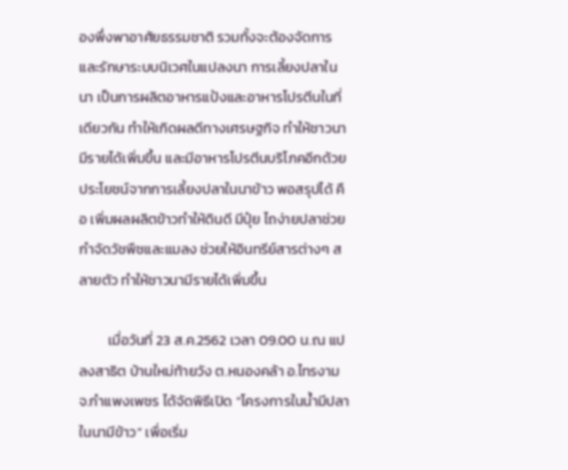องพึ่งพาอาศัยธรรมชาติ รวมทั้งจะต้องจัดการและรักษาระบบนิเวศในแปลงนา การเลี้ยงปลาในนา เป็นการผลิตอาหารแป้งและอาหารโปรตีนในที่เดียวกัน ทำให้เกิดผลดีทางเศรษฐกิจ ทำให้ชาวนามีรายได้เพิ่มขึ้น และมีอาหารโปรตีนบริโภคอีกด้วย ประโยชน์จากการเลี้ยงปลาในนาข้าว พอสรุปได้ คือ เพิ่มผลผลิตข้าวทำให้ดินดี มีปุ๋ย ไถง่ายปลาช่วยกำจัดวัชพืชและแมลง ช่วยให้อินทรีย์สารต่างๆ สลายตัว ทำให้ชาวนามีรายได้เพิ่มขึ้น

         เมื่อวันที่ 23 ส.ค.2562 เวลา 09.00 น.ณ แปลงสาธิต บ้านใหม่ท้ายวัง ต.หนองคล้า อ.ไทรงาม จ.กำแพงเพชร ได้จัดพิธีเปิด “โครงการในน้ำมีปลา ในนามีข้าว” เพื่อเริ่ม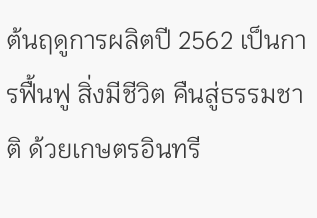ต้นฤดูการผลิตปี 2562 เป็นการฟื้นฟู สิ่งมีชีวิต คืนสู่ธรรมชาติ ด้วยเกษตรอินทรี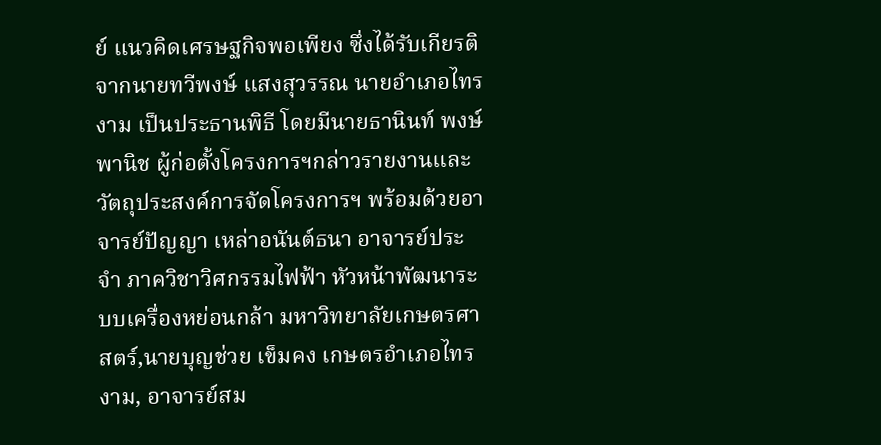ย์ แนวคิดเศรษฐกิจพอเพียง ซึ่งได้รับเกียรติจากนายทวีพงษ์ แสงสุวรรณ นายอำเภอไทรงาม เป็นประธานพิธี โดยมีนายธานินท์ พงษ์พานิช ผู้ก่อตั้งโครงการฯกล่าวรายงานและวัตถุประสงค์การจัดโครงการฯ พร้อมด้วยอาจารย์ปัญญา เหล่าอนันต์ธนา อาจารย์ประจำ ภาควิชาวิศกรรมไฟฟ้า หัวหน้าพัฒนาระบบเครื่องหย่อนกล้า มหาวิทยาลัยเกษตรศาสตร์,นายบุญช่วย เข็มคง เกษตรอำเภอไทรงาม, อาจารย์สม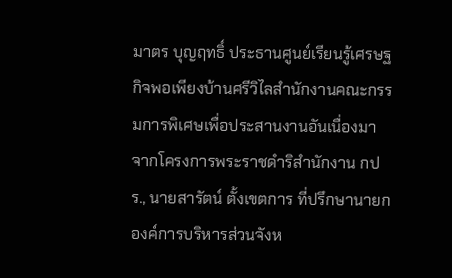มาตร บุญฤทธิ์ ประธานศูนย์เรียนรู้เศรษฐกิจพอเพียงบ้านศรีวิไลสำนักงานคณะกรรมการพิเศษเพื่อประสานงานอันเนื่องมาจากโครงการพระราชดำริสำนักงาน กปร., นายสารัตน์ ตั้งเขตการ ที่ปรึกษานายก องค์การบริหารส่วนจังห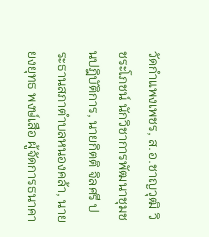วัดกำแพงเพชร, ส.อ.ชาญวุฒิ วิชระโภชน์ นักวิชาการพัฒนาชุมชนปฎิบัติการ, นายกิตติ จิลศรี ประธานสภาตำบลหนองคล้า, นายยงยุทธ พงษ์เสือ ผู้จัดการธนาคา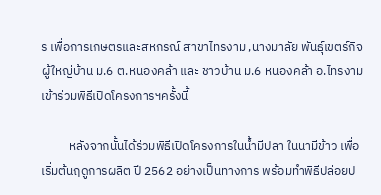ร เพื่อการเกษตรและสหกรณ์ สาขาไทรงาม ,นางมาลัย พันธุ์เขตร์กิจ ผู้ใหญ่บ้าน ม.6 ต.หนองคล้า และ ชาวบ้าน ม.6 หนองคล้า อ.ไทรงาม เข้าร่วมพิธีเปิดโครงการฯครั้งนี้

          หลังจากนั้นได้ร่วมพิธีเปิดโครงการในน้ำมีปลา ในนามีข้าว เพื่อเริ่มต้นฤดูการผลิต ปี 2562 อย่างเป็นทางการ พร้อมทำพิธีปล่อยป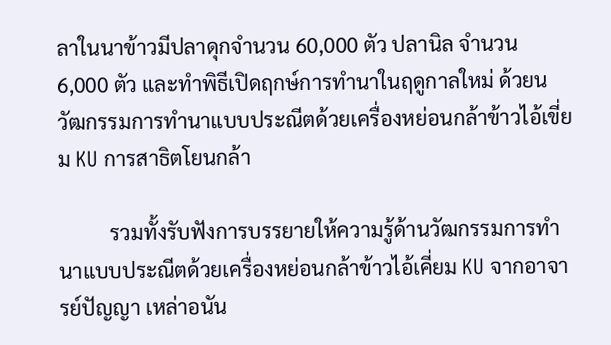ลาในนาข้าวมีปลาดุกจำนวน 60,000 ตัว ปลานิล จำนวน 6,000 ตัว และทำพิธีเปิดฤกษ์การทำนาในฤดูกาลใหม่ ด้วยนวัฒกรรมการทำนาแบบประณีตด้วยเครื่องหย่อนกล้าข้าวไอ้เขี่ยม KU การสาธิตโยนกล้า

          รวมทั้งรับฟังการบรรยายให้ความรู้ด้านวัฒกรรมการทำนาแบบประณีตด้วยเครื่องหย่อนกล้าข้าวไอ้เคี่ยม KU จากอาจารย์ปัญญา เหล่าอนัน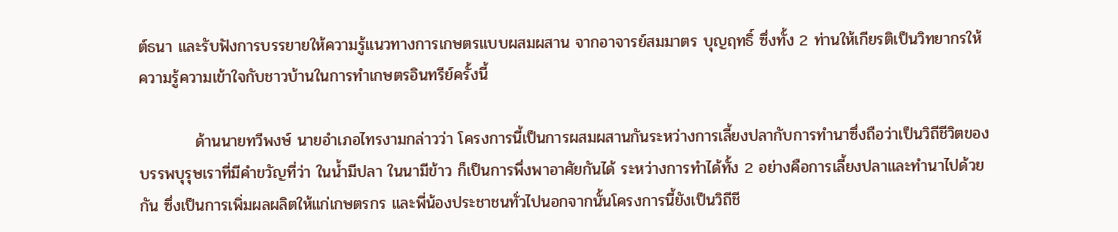ต์ธนา และรับฟังการบรรยายให้ความรู้แนวทางการเกษตรแบบผสมผสาน จากอาจารย์สมมาตร บุญฤทธิ์ ซึ่งทั้ง 2 ท่านให้เกียรติเป็นวิทยากรให้ความรู้ความเข้าใจกับชาวบ้านในการทำเกษตรอินทรีย์ครั้งนี้

          ด้านนายทวีพงษ์ นายอำเภอไทรงามกล่าวว่า โครงการนี้เป็นการผสมผสานกันระหว่างการเลี้ยงปลากับการทำนาซึ่งถือว่าเป็นวิถีชีวิตของบรรพบุรุษเราที่มีคำขวัญที่ว่า ในน้ำมีปลา ในนามีข้าว ก็เป็นการพึ่งพาอาศัยกันได้ ระหว่างการทำได้ทั้ง 2 อย่างคือการเลี้ยงปลาและทำนาไปด้วยกัน ซึ่งเป็นการเพิ่มผลผลิตให้แก่เกษตรกร และพี่น้องประชาชนทั่วไปนอกจากนั้นโครงการนี้ยังเป็นวิถีชี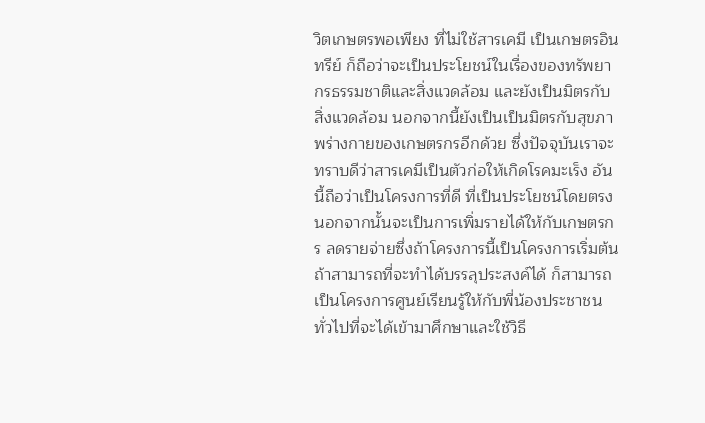วิตเกษตรพอเพียง ที่ไม่ใช้สารเคมี เป็นเกษตรอินทรีย์ ก็ถือว่าจะเป็นประโยชน์ในเรื่องของทรัพยากรธรรมชาติและสิ่งแวดล้อม และยังเป็นมิตรกับสิ่งแวดล้อม นอกจากนี้ยังเป็นเป็นมิตรกับสุขภาพร่างกายของเกษตรกรอีกด้วย ซึ่งปัจจุบันเราจะทราบดีว่าสารเคมีเป็นตัวก่อให้เกิดโรคมะเร็ง อันนี้ถือว่าเป็นโครงการที่ดี ที่เป็นประโยชน์โดยตรง นอกจากนั้นจะเป็นการเพิ่มรายได้ให้กับเกษตรกร ลดรายจ่ายซึ่งถ้าโครงการนี้เป็นโครงการเริ่มต้น ถ้าสามารถที่จะทำได้บรรลุประสงค์ได้ ก็สามารถเป็นโครงการศูนย์เรียนรู้ให้กับพี่น้องประชาชนทั่วไปที่จะได้เข้ามาศึกษาและใช้วิธี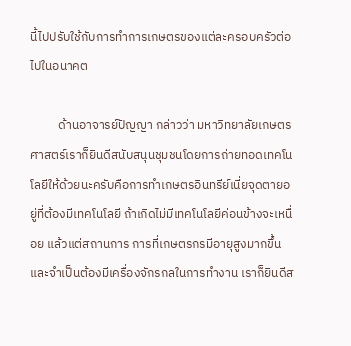นี้ไปปรับใช้กับการทำการเกษตรของแต่ละครอบครัวต่อไปในอนาคต

          ด้านอาจารย์ปัญญา กล่าวว่า มหาวิทยาลัยเกษตรศาสตร์เราก็ยินดีสนับสนุนชุมชนโดยการถ่ายทอดเทคโนโลยีให้ด้วยนะครับคือการทำเกษตรอินทรีย์เนี่ยจุดตายอยู่ที่ต้องมีเทคโนโลยี ถ้าเกิดไม่มีเทคโนโลยีค่อนข้างจะเหนื่อย แล้วแต่สถานการ การที่เกษตรกรมีอายุสูงมากขึ้น และจำเป็นต้องมีเครื่องจักรกลในการทำงาน เราก็ยินดีส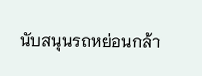นับสนุนรถหย่อนกล้า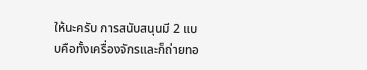ให้นะครับ การสนับสนุนมี 2 แบบคือทั้งเครื่องจักรและก็ถ่ายทอ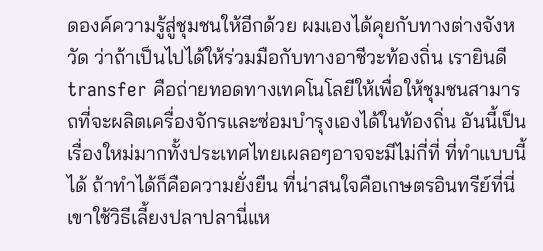ดองค์ความรู้สู่ชุมชนให้อีกด้วย ผมเองได้คุยกับทางต่างจังหวัด ว่าถ้าเป็นไปได้ให้ร่วมมือกับทางอาชีวะท้องถิ่น เรายินดี transfer คือถ่ายทอดทางเทคโนโลยีให้เพื่อให้ชุมชนสามารถที่จะผลิตเครื่องจักรและซ่อมบำรุงเองได้ในท้องถิ่น อันนี้เป็นเรื่องใหม่มากทั้งประเทศไทยเผลอๆอาจจะมีไม่กี่ที่ ที่ทำแบบนี้ได้ ถ้าทำได้ก็คือความยั่งยืน ที่น่าสนใจคือเกษตรอินทรีย์ที่นี่ เขาใช้วิธีเลี้ยงปลาปลานี่แห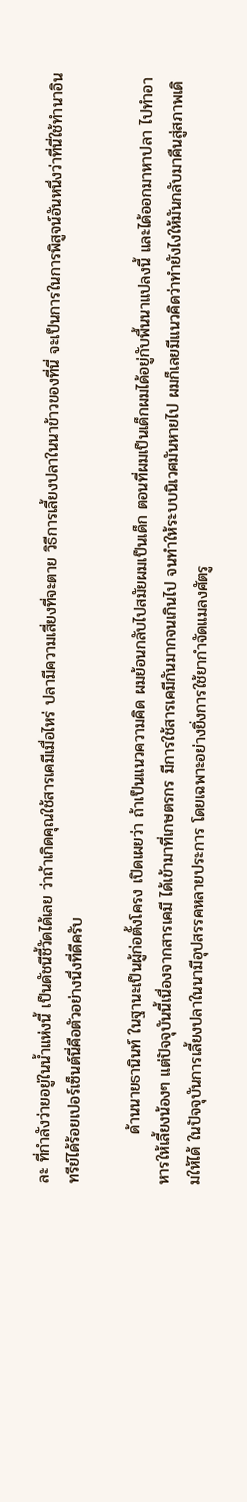ละ ที่กำลังว่ายอยู่ในน้ำแห่งนี้ เป็นดัชนีชี้วัดได้เลย ว่าถ้าเกิดคุณใช้สารเคมีเมื่อไหร่ ปลามีความเสี่ยงที่จะตาย วิธีการเลี้ยงปลาในนาข้าวของที่นี่ จะเป็นการในการพิสูจน์อันหนึ่งว่าที่นี่ใช้ทำนาอินทรีย์ได้ร้อยเปอร์เซ็นต์นี่คือตัวอย่างนึ่งที่ดีครับ

         ด้านนายธานินท์ ในฐานะเป็นผู้ก่อตั้งโครง เปิดเผยว่า ถ้าเป็นแนวความคิด ผมย้อนกลับไปสมัยผมเป็นเด็ก ตอนที่ผมเป็นเด็กผมได้อยู่กับพื้นนาแปลงนี้ และได้ออกมาหาปลา ไปทำอาหารให้เลี้ยงน้องๆ แต่ปัจจุบันนี้เนื่องจากสารเคมี ได้เข้ามาที่เกษตรกร มีการใช้สารเคมีกันมากจนเกินไป จนทำให้ระบบนิเวศมันหายไป ผมก็เลยมีแนวคิดว่าทำยังไงให้มันกลับมาคืนสู่สภาพเดิมให้ได้ ในปัจจุบันการเลี้ยงปลาในนามีอุปสรรคหลายประการ โดยเฉพาะอย่างยิ่งการใช้ยากำจัดแมลงศัตรู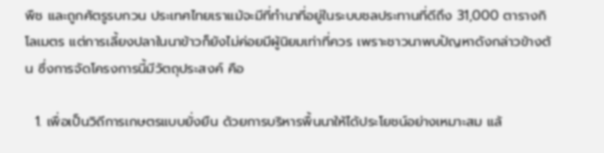พืช และถูกศัตรูรบกวน ประเทศไทยเราแม้จะมีที่ทำนาที่อยู่ในระบบชลประทานที่ดีถึง 31,000 ตารางกิโลเมตร แต่การเลี้ยงปลาในนาข้าวก็ยังไม่ค่อยมีผู้นิยมเท่าที่ควร เพราะชาวนาพบปัญหาดังกล่าวข้างต้น ซึ่งการจัดโครงการนี้มีวัตถุประสงค์ คือ

  1. เพื่อเป็นวิถีการเกษตรแบบยั่งยืน ด้วยการบริหารพื้นนาให้ได้ประโยชน์อย่างเหมาะสม แล้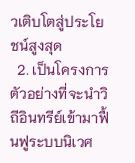วเติบโตสู่ประโยชน์สูงสุด
  2. เป็นโครงการตัวอย่างที่จะนำวิถีอินทรีย์เข้ามาฟื้นฟูระบบนิเวศ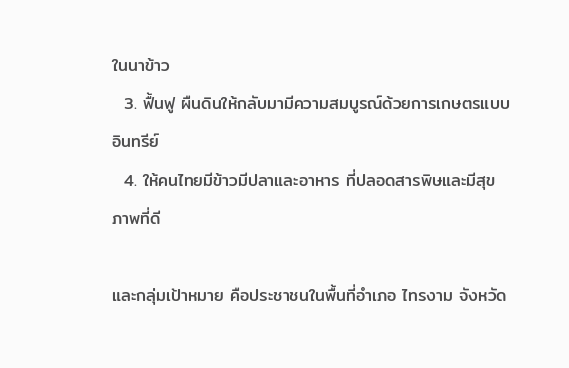ในนาข้าว
  3. ฟื้นฟู ผืนดินให้กลับมามีความสมบูรณ์ด้วยการเกษตรแบบอินทรีย์
  4. ให้คนไทยมีข้าวมีปลาและอาหาร ที่ปลอดสารพิษและมีสุขภาพที่ดี

และกลุ่มเป้าหมาย คือประชาชนในพื้นที่อำเภอ ไทรงาม จังหวัด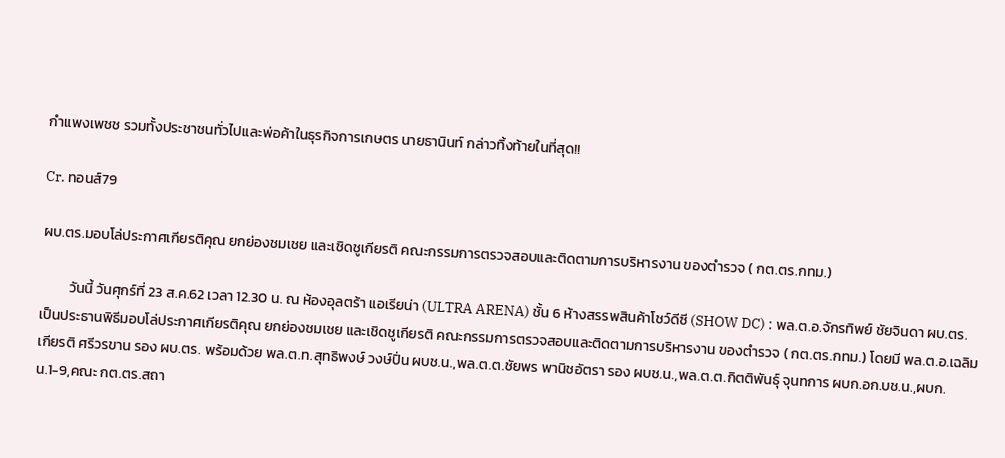กำแพงเพชช รวมทั้งประชาชนทั่วไปและพ่อค้าในธุรกิจการเกษตร นายธานินท์ กล่าวทิ้งท้ายในที่สุด!!

Cr. ทอนส์79

ผบ.ตร.มอบโล่ประกาศเกียรติคุณ ยกย่องชมเชย และเชิดชูเกียรติ คณะกรรมการตรวจสอบและติดตามการบริหารงาน ของตำรวจ ( กต.ตร.กทม.)

         วันนี้ วันศุกร์ที่ 23 ส.ค.62 เวลา 12.30 น. ณ ห้องอุลตร้า แอเรียน่า (ULTRA ARENA) ชั้น 6 ห้างสรรพสินค้าโชว์ดีซี (SHOW DC) : พล.ต.อ.จักรทิพย์ ชัยจินดา ผบ.ตร. เป็นประธานพิธีมอบโล่ประกาศเกียรติคุณ ยกย่องชมเชย และเชิดชูเกียรติ คณะกรรมการตรวจสอบและติดตามการบริหารงาน ของตำรวจ ( กต.ตร.กทม.) โดยมี พล.ต.อ.เฉลิมเกียรติ ศรีวรขาน รอง ผบ.ตร. พร้อมด้วย พล.ต.ท.สุทธิพงษ์ วงษ์ปิ่น ผบช.น.,พล.ต.ต.ชัยพร พานิชอัตรา รอง ผบช.น.,พล.ต.ต.กิตติพันธุ์ จุนทการ ผบก.อก.บช.น.,ผบก.น.1-9,คณะ กต.ตร.สถา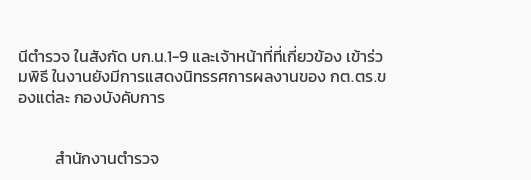นีตำรวจ ในสังกัด บก.น.1-9 และเจ้าหน้าที่ที่เกี่ยวข้อง เข้าร่วมพิธี ในงานยังมีการแสดงนิทรรศการผลงานของ กต.ตร.ของแต่ละ กองบังคับการ


          สำนักงานตำรวจ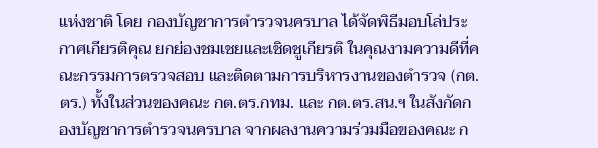แห่งชาติ โดย กองบัญชาการตำรวจนครบาล ได้จัดพิธีมอบโล่ประกาศเกียรติคุณ ยกย่องชมเชยและเชิดชูเกียรติ ในคุณงามความดีที่คณะกรรมการตรวจสอบ และติดตามการบริหารงานของตำรวจ (กต.ตร.) ทั้งในส่วนของคณะ กต.ตร.กทม. และ กต.ตร.สน.ฯ ในสังกัดกองบัญชาการตำรวจนครบาล จากผลงานความร่วมมือของคณะ ก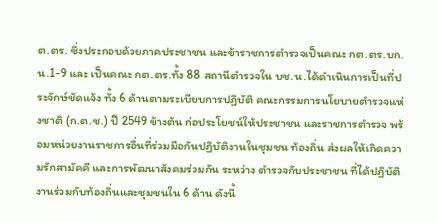ต.ตร. ซึ่งประกอบด้วยภาคประชาชน และข้าราชการตำรวจเป็นคณะ กต.ตร.บก.น.1-9 และ เป็นคณะ กต.ตร.ทั้ง 88 สถานีตำรวจใน บช.น.ได้ดำเนินการเป็นที่ประจักษ์ชัดแจ้ง ทั้ง 6 ด้านตามระเบียบการปฏิบัติ คณะกรรมการนโยบายตำรวจแห่งชาติ (ก.ต.ช.) ปี 2549 ข้างต้น ก่อประโยชน์ให้ประชาชน และราชการตำรวจ พร้อมหน่วยงานราชการอื่นที่ร่วมมือกันปฏิบัติงานในชุมชน ท้องถิ่น ส่งผลให้เกิดความรักสามัคคี และการพัฒนาสังคมร่วมกัน ระหว่าง ตำรวจกับประชาชน ที่ได้ปฏิบัติงานร่วมกับท้องถิ่นและชุมชนใน 6 ด้าน ดังนี้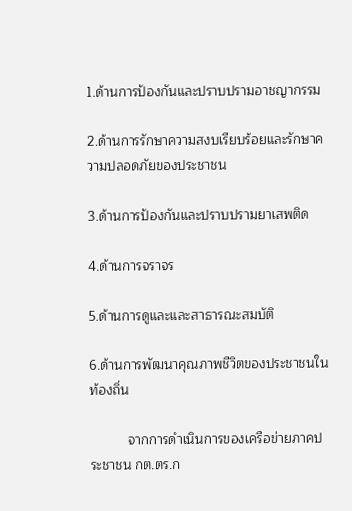1.ด้านการป้องกันและปราบปรามอาชญากรรม

2.ด้านการรักษาความสงบเรียบร้อยและรักษาความปลอดภัยของประชาชน

3.ด้านการป้องกันและปราบปรามยาเสพติด

4.ด้านการจราจร

5.ด้านการดูและและสาธารณะสมบัติ

6.ด้านการพัฒนาคุณภาพชีวิตของประชาชนในท้องถิ่น

          จากการดำเนินการของเครือข่ายภาคประชาชน กต.ตร.ก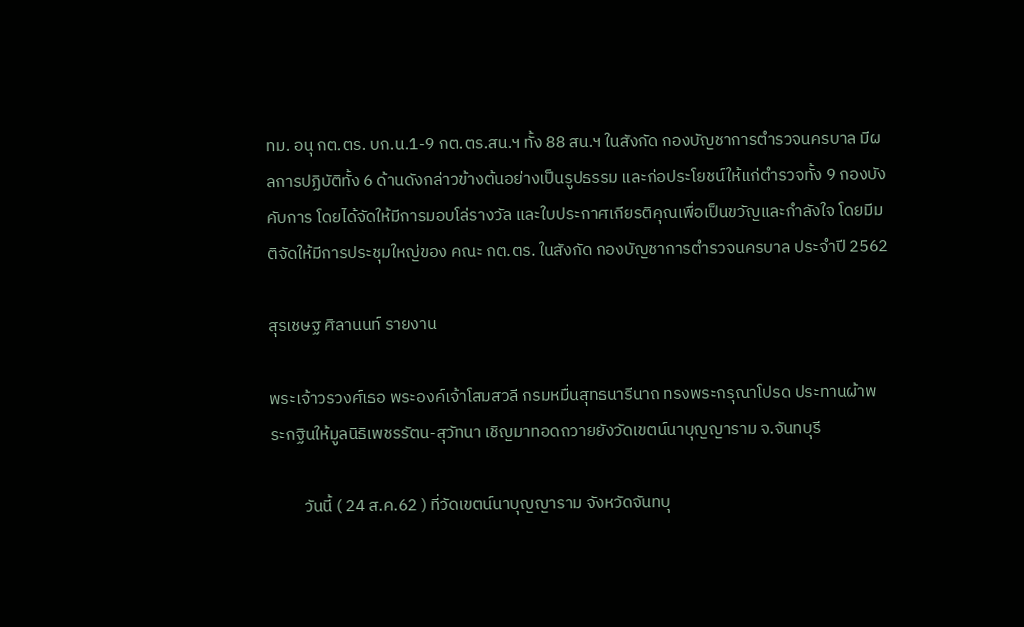ทม. อนุ กต.ตร. บก.น.1-9 กต.ตร.สน.ฯ ทั้ง 88 สน.ฯ ในสังกัด กองบัญชาการตำรวจนครบาล มีผลการปฏิบัติทั้ง 6 ด้านดังกล่าวข้างต้นอย่างเป็นรูปธรรม และก่อประโยชน์ให้แก่ตำรวจทั้ง 9 กองบังคับการ โดยได้จัดให้มีการมอบโล่รางวัล และใบประกาศเกียรติคุณเพื่อเป็นขวัญและกำลังใจ โดยมีมติจัดให้มีการประชุมใหญ่ของ คณะ กต.ตร. ในสังกัด กองบัญชาการตำรวจนครบาล ประจำปี 2562

สุรเชษฐ ศิลานนท์ รายงาน

พระเจ้าวรวงศ์เธอ พระองค์เจ้าโสมสวลี กรมหมื่นสุทธนารีนาถ ทรงพระกรุณาโปรด ประทานผ้าพระกฐินให้มูลนิธิเพชรรัตน-สุวัทนา เชิญมาทอดถวายยังวัดเขตน์นาบุญญาราม จ.จันทบุรี

         วันนี้ ( 24 ส.ค.62 ) ที่วัดเขตน์นาบุญญาราม จังหวัดจันทบุ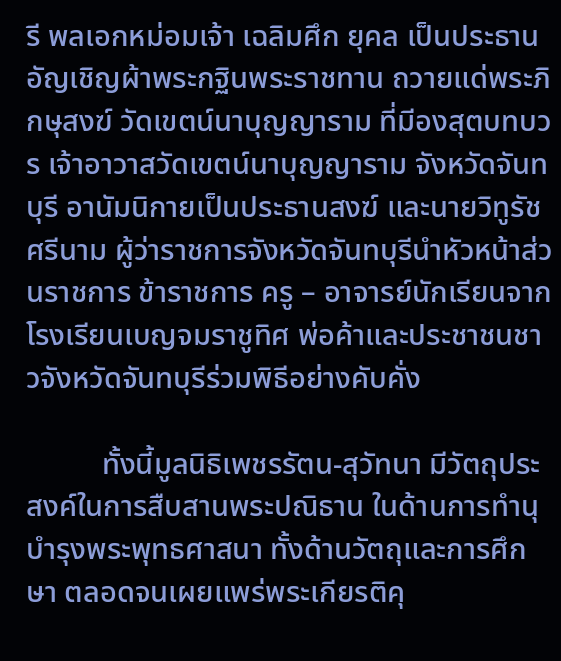รี พลเอกหม่อมเจ้า เฉลิมศึก ยุคล เป็นประธานอัญเชิญผ้าพระกฐินพระราชทาน ถวายแด่พระภิกษุสงฆ์ วัดเขตน์นาบุญญาราม ที่มีองสุตบทบวร เจ้าอาวาสวัดเขตน์นาบุญญาราม จังหวัดจันทบุรี อานัมนิกายเป็นประธานสงฆ์ และนายวิทูรัช ศรีนาม ผู้ว่าราชการจังหวัดจันทบุรีนำหัวหน้าส่วนราชการ ข้าราชการ ครู – อาจารย์นักเรียนจากโรงเรียนเบญจมราชูทิศ พ่อค้าและประชาชนชาวจังหวัดจันทบุรีร่วมพิธีอย่างคับคั่ง

          ทั้งนี้มูลนิธิเพชรรัตน-สุวัทนา มีวัตถุประสงค์ในการสืบสานพระปณิธาน ในด้านการทำนุบำรุงพระพุทธศาสนา ทั้งด้านวัตถุและการศึกษา ตลอดจนเผยแพร่พระเกียรติคุ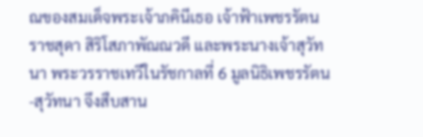ณของสมเด็จพระเจ้าภคินีเธอ เจ้าฟ้าเพชรรัตนราชสุดา สิริโสภาพัณณวดี และพระนางเจ้าสุวัทนา พระวรราชเทวีในรัชกาลที่ 6 มูลนิธิเพชรรัตน-สุวัทนา จึงสืบสาน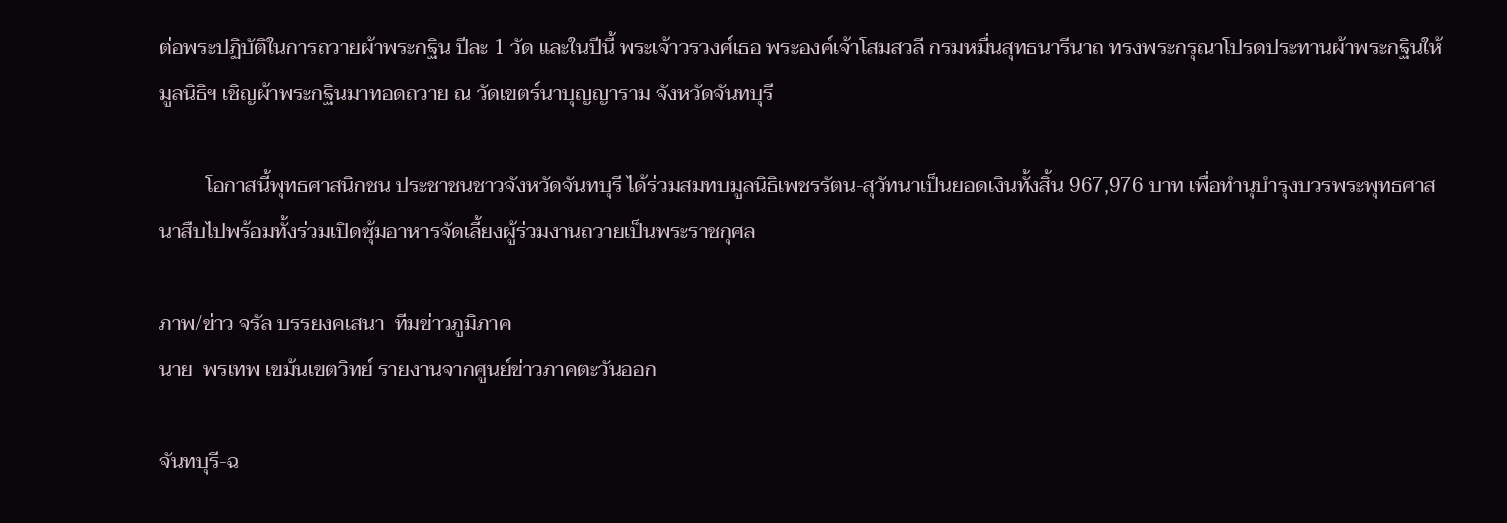ต่อพระปฏิบัติในการถวายผ้าพระกฐิน ปีละ 1 วัด และในปีนี้ พระเจ้าวรวงศ์เธอ พระองค์เจ้าโสมสวลี กรมหมื่นสุทธนารีนาถ ทรงพระกรุณาโปรดประทานผ้าพระกฐินให้มูลนิธิฯ เชิญผ้าพระกฐินมาทอดถวาย ณ วัดเขตร์นาบุญญาราม จังหวัดจันทบุรี

         โอกาสนี้พุทธศาสนิกชน ประชาชนชาวจังหวัดจันทบุรี ได้ร่วมสมทบมูลนิธิเพชรรัตน-สุวัทนาเป็นยอดเงินทั้งสิ้น 967,976 บาท เพื่อทำนุบำรุงบวรพระพุทธศาสนาสืบไปพร้อมทั้งร่วมเปิดซุ้มอาหารจัดเลี้ยงผู้ร่วมงานถวายเป็นพระราชกุศล

ภาพ/ข่าว จรัล บรรยงคเสนา  ทีมข่าวภูมิภาค
นาย  พรเทพ เขม้นเขตวิทย์ รายงานจากศูนย์ข่าวภาคตะวันออก

จันทบุรี-ฉ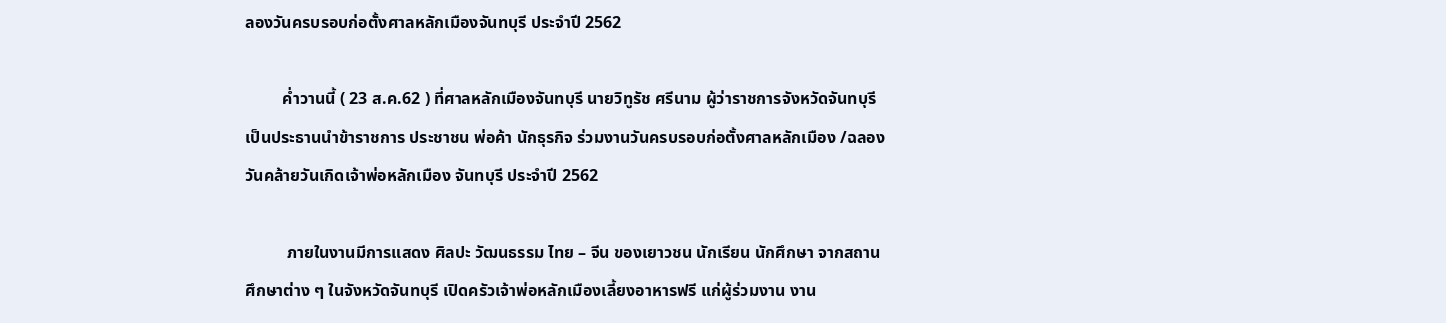ลองวันครบรอบก่อตั้งศาลหลักเมืองจันทบุรี ประจำปี 2562

         ค่ำวานนี้ ( 23 ส.ค.62 ) ที่ศาลหลักเมืองจันทบุรี นายวิทูรัช ศรีนาม ผู้ว่าราชการจังหวัดจันทบุรี เป็นประธานนำข้าราชการ ประชาชน พ่อค้า นักธุรกิจ ร่วมงานวันครบรอบก่อตั้งศาลหลักเมือง /ฉลองวันคล้ายวันเกิดเจ้าพ่อหลักเมือง จันทบุรี ประจำปี 2562

          ภายในงานมีการแสดง ศิลปะ วัฒนธรรม ไทย – จีน ของเยาวชน นักเรียน นักศึกษา จากสถานศึกษาต่าง ๆ ในจังหวัดจันทบุรี เปิดครัวเจ้าพ่อหลักเมืองเลี้ยงอาหารฟรี แก่ผู้ร่วมงาน งาน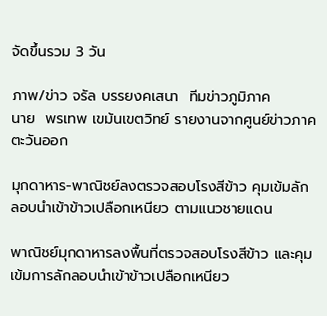จัดขึ้นรวม 3 วัน

ภาพ/ข่าว จรัล บรรยงคเสนา  ทีมข่าวภูมิภาค
นาย  พรเทพ เขม้นเขตวิทย์ รายงานจากศูนย์ข่าวภาคตะวันออก

มุกดาหาร-พาณิชย์ลงตรวจสอบโรงสีข้าว คุมเข้มลักลอบนำเข้าข้าวเปลือกเหนียว ตามแนวชายแดน

พาณิชย์มุกดาหารลงพื้นที่ตรวจสอบโรงสีข้าว และคุมเข้มการลักลอบนำเข้าข้าวเปลือกเหนียว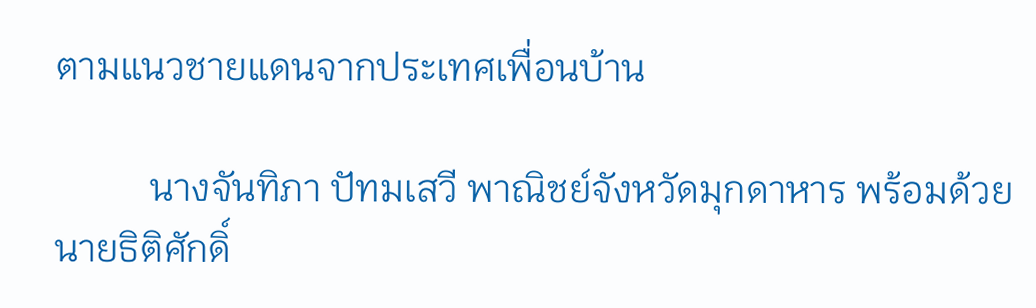ตามแนวชายแดนจากประเทศเพื่อนบ้าน

          นางจันทิภา ปัทมเสวี พาณิชย์จังหวัดมุกดาหาร พร้อมด้วย นายธิติศักดิ์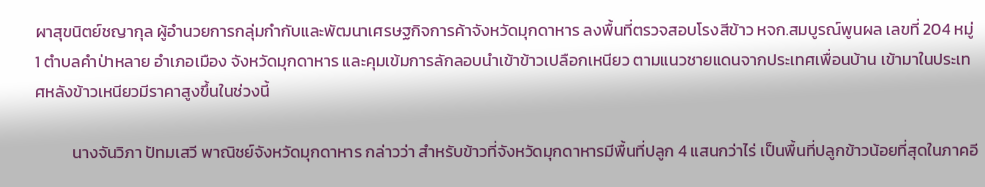ผาสุขนิตย์ชญากุล ผู้อำนวยการกลุ่มกำกับและพัฒนาเศรษฐกิจการค้าจังหวัดมุกดาหาร ลงพื้นที่ตรวจสอบโรงสีข้าว หจก.สมบูรณ์พูนผล เลขที่ 204 หมู่ 1 ตำบลคำป่าหลาย อำเภอเมือง จังหวัดมุกดาหาร และคุมเข้มการลักลอบนำเข้าข้าวเปลือกเหนียว ตามแนวชายแดนจากประเทศเพื่อนบ้าน เข้ามาในประเทศหลังข้าวเหนียวมีราคาสูงขึ้นในช่วงนี้

          นางจันวิภา ปัทมเสวี พาณิชย์จังหวัดมุกดาหาร กล่าวว่า สำหรับข้าวที่จังหวัดมุกดาหารมีพื้นที่ปลูก 4 แสนกว่าไร่ เป็นพื้นที่ปลูกข้าวน้อยที่สุดในภาคอี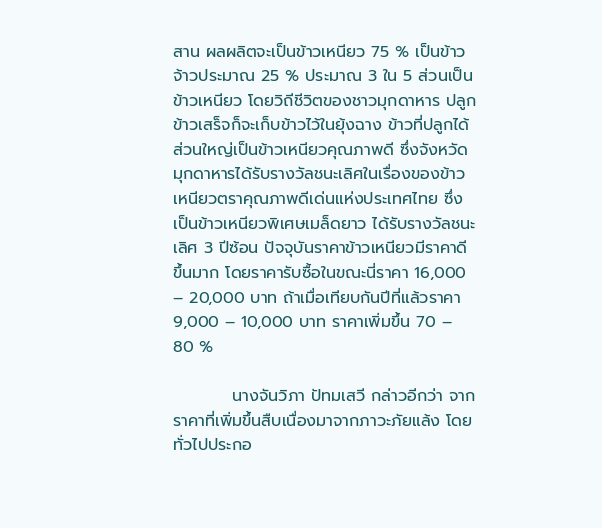สาน ผลผลิตจะเป็นข้าวเหนียว 75 % เป็นข้าวจ้าวประมาณ 25 % ประมาณ 3 ใน 5 ส่วนเป็นข้าวเหนียว โดยวิถีชีวิตของชาวมุกดาหาร ปลูกข้าวเสร็จก็จะเก็บข้าวไว้ในยุ้งฉาง ข้าวที่ปลูกได้ส่วนใหญ่เป็นข้าวเหนียวคุณภาพดี ซึ่งจังหวัดมุกดาหารได้รับรางวัลชนะเลิศในเรื่องของข้าวเหนียวตราคุณภาพดีเด่นแห่งประเทศไทย ซึ่งเป็นข้าวเหนียวพิเศษเมล็ดยาว ได้รับรางวัลชนะเลิศ 3 ปีซ้อน ปัจจุบันราคาข้าวเหนียวมีราคาดีขึ้นมาก โดยราคารับซื้อในขณะนี่ราคา 16,000 – 20,000 บาท ถ้าเมื่อเทียบกันปีที่แล้วราคา 9,000 – 10,000 บาท ราคาเพิ่มขึ้น 70 – 80 %

          นางจันวิภา ปัทมเสวี กล่าวอีกว่า จากราคาที่เพิ่มขึ้นสืบเนื่องมาจากภาวะภัยแล้ง โดยทั่วไปประกอ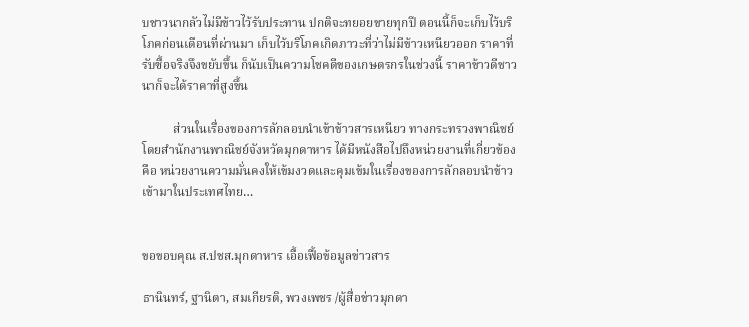บชาวนากลัวไม่มีข้าวไว้รับประทาน ปกติจะทยอยขายทุกปี ตอนนี้ก็จะเก็บไว้บริโภคก่อนเดือนที่ผ่านมา เก็บไว้บริโภคเกิดภาวะที่ว่าไม่มีข้าวเหนียวออก ราคาที่รับซื้อจริงจึงขยับขึ้น ก็นับเป็นความโชคดีของเกษตรกรในช่วงนี้ ราคาข้าวดีชาวนาก็จะได้ราคาที่สูงขึ้น

          ส่วนในเรื่องของการลักลอบนำเข้าข้าวสารเหนียว ทางกระทรวงพาณิชย์ โดยสำนักงานพาณิชย์จังหวัดมุกดาหาร ได้มีหนังสือไปถึงหน่วยงานที่เกี่ยวข้องคือ หน่วยงานความมั่นคงให้เข้มงวดและคุมเข้มในเรื่องของการลักลอบนำข้าวเข้ามาในประเทศไทย…


ขอขอบคุณ ส.ปชส.มุกดาหาร เอื้อเฟื้อข้อมูลข่าวสาร

ธานินทร์, ฐานิตา, สมเกียรติ, พวงเพชร /ผู้สื่อข่าวมุกดา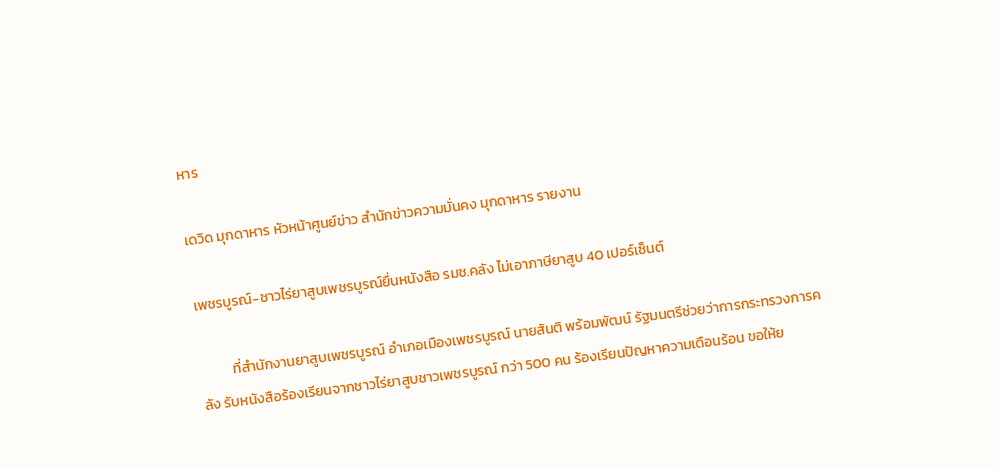หาร

เดวิด มุกดาหาร หัวหน้าศูนย์ข่าว สำนักข่าวความมั่นคง มุกดาหาร รายงาน

เพชรบูรณ์-ชาวไร่ยาสูบเพชรบูรณ์ยื่นหนังสือ รมช.คลัง ไม่เอาภาษียาสูบ 40 เปอร์เซ็นต์

          ที่สำนักงานยาสูบเพชรบูรณ์ อำเภอเมืองเพชรบูรณ์ นายสันติ พร้อมพัฒน์ รัฐมนตรีช่วยว่าการกระทรวงการคลัง รับหนังสือร้องเรียนจากชาวไร่ยาสูบชาวเพชรบูรณ์ กว่า 500 คน ร้องเรียนปัญหาความเดือนร้อน ขอให้ย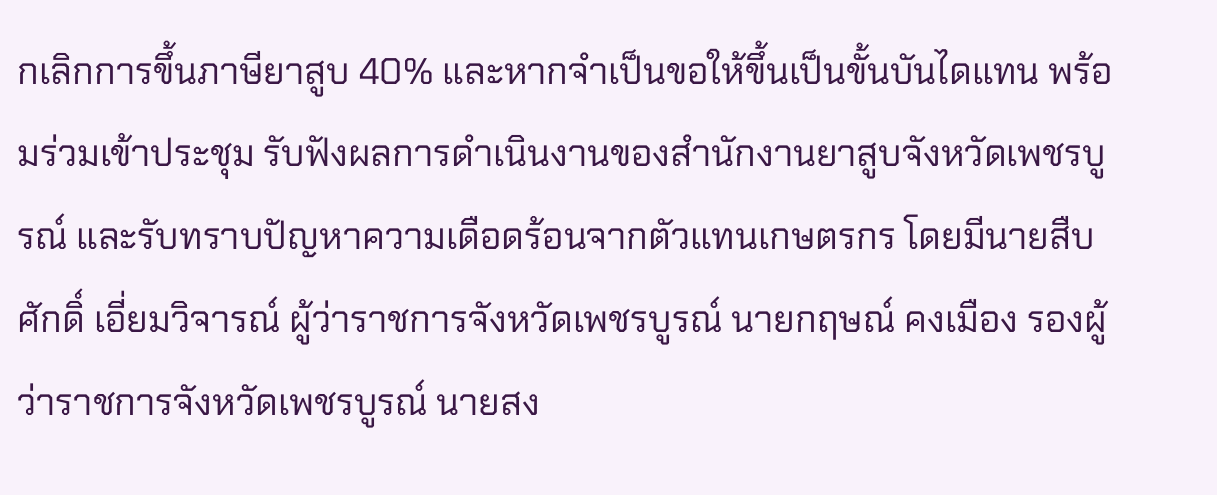กเลิกการขึ้นภาษียาสูบ 40% และหากจำเป็นขอให้ขึ้นเป็นขั้นบันไดแทน พร้อมร่วมเข้าประชุม รับฟังผลการดำเนินงานของสำนักงานยาสูบจังหวัดเพชรบูรณ์ และรับทราบปัญหาความเดือดร้อนจากตัวแทนเกษตรกร โดยมีนายสืบศักดิ์ เอี่ยมวิจารณ์ ผู้ว่าราชการจังหวัดเพชรบูรณ์ นายกฤษณ์ คงเมือง รองผู้ว่าราชการจังหวัดเพชรบูรณ์ นายสง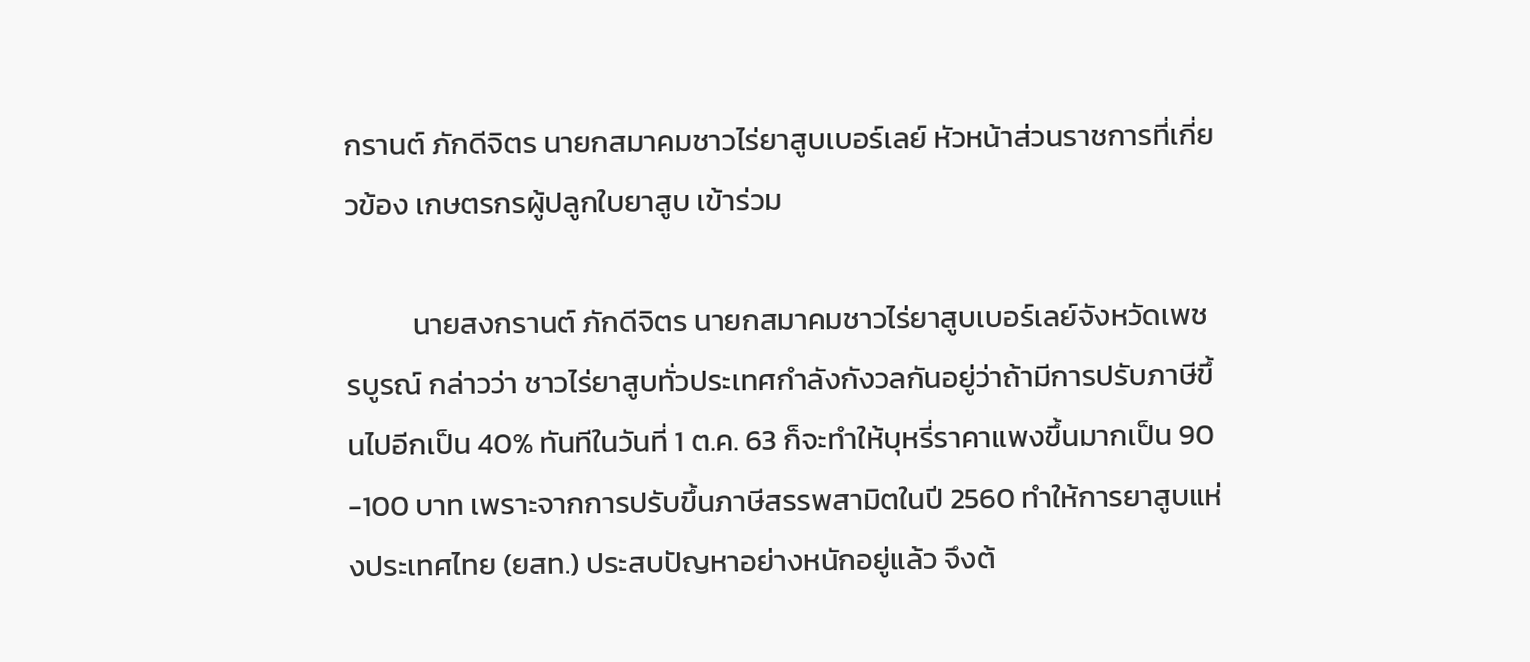กรานต์ ภักดีจิตร นายกสมาคมชาวไร่ยาสูบเบอร์เลย์ หัวหน้าส่วนราชการที่เกี่ยวข้อง เกษตรกรผู้ปลูกใบยาสูบ เข้าร่วม

          นายสงกรานต์ ภักดีจิตร นายกสมาคมชาวไร่ยาสูบเบอร์เลย์จังหวัดเพชรบูรณ์ กล่าวว่า ชาวไร่ยาสูบทั่วประเทศกำลังกังวลกันอยู่ว่าถ้ามีการปรับภาษีขึ้นไปอีกเป็น 40% ทันทีในวันที่ 1 ต.ค. 63 ก็จะทำให้บุหรี่ราคาแพงขึ้นมากเป็น 90 -100 บาท เพราะจากการปรับขึ้นภาษีสรรพสามิตในปี 2560 ทำให้การยาสูบแห่งประเทศไทย (ยสท.) ประสบปัญหาอย่างหนักอยู่แล้ว จึงต้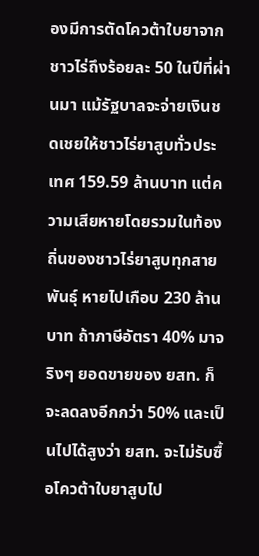องมีการตัดโควต้าใบยาจากชาวไร่ถึงร้อยละ 50 ในปีที่ผ่านมา แม้รัฐบาลจะจ่ายเงินชดเชยให้ชาวไร่ยาสูบทั่วประเทศ 159.59 ล้านบาท แต่ความเสียหายโดยรวมในท้องถิ่นของชาวไร่ยาสูบทุกสายพันธุ์ หายไปเกือบ 230 ล้านบาท ถ้าภาษีอัตรา 40% มาจริงๆ ยอดขายของ ยสท. ก็จะลดลงอีกกว่า 50% และเป็นไปได้สูงว่า ยสท. จะไม่รับซื้อโควต้าใบยาสูบไป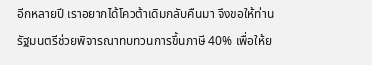อีกหลายปี เราอยากได้โควต้าเดิมกลับคืนมา จึงขอให้ท่านรัฐมนตรีช่วยพิจารณาทบทวนการขึ้นภาษี 40% เพื่อให้ย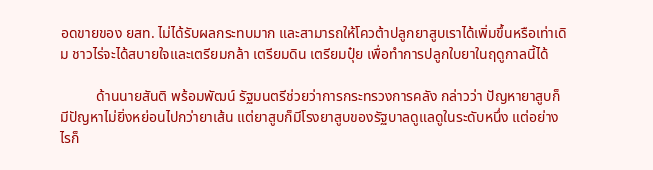อดขายของ ยสท. ไม่ได้รับผลกระทบมาก และสามารถให้โควต้าปลูกยาสูบเราได้เพิ่มขึ้นหรือเท่าเดิม ชาวไร่จะได้สบายใจและเตรียมกล้า เตรียมดิน เตรียมปุ๋ย เพื่อทำการปลูกใบยาในฤดูกาลนี้ได้

          ด้านนายสันติ พร้อมพัฒน์ รัฐมนตรีช่วยว่าการกระทรวงการคลัง กล่าวว่า ปัญหายาสูบก็มีปัญหาไม่ยิ่งหย่อนไปกว่ายาเส้น แต่ยาสูบก็มีโรงยาสูบของรัฐบาลดูแลดูในระดับหนึ่ง แต่อย่างไรก็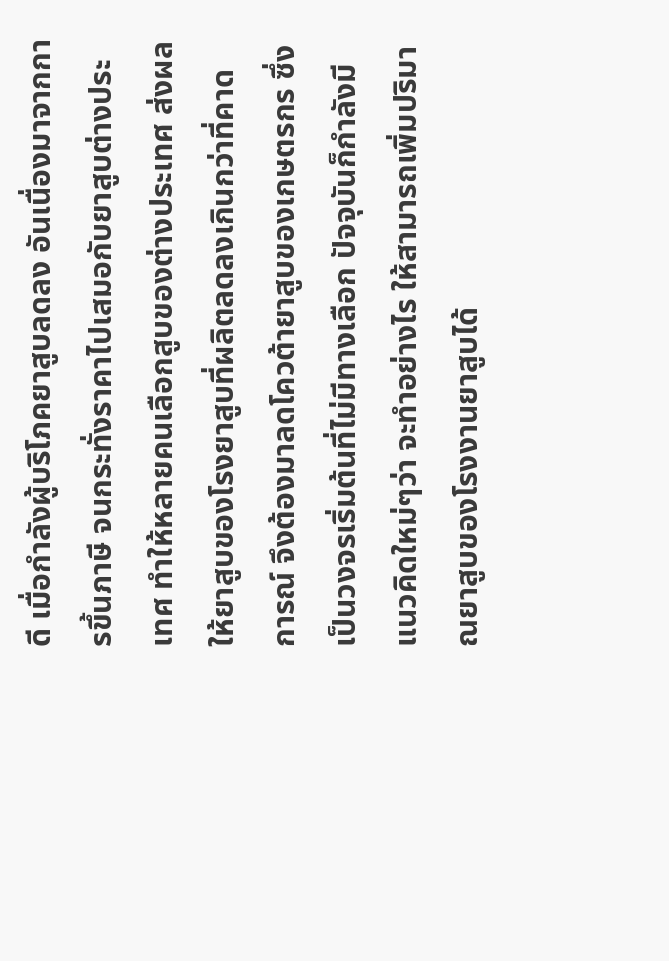ดี เมื่อกำลังผู้บริโภคยาสูบลดลง อันเนื่องมาจากการขึ้นภาษี จนกระทั่งราคาไปเสมอกับยาสูบต่างประเทศ ทำให้หลายคนเลือกสูบของต่างประเทศ ส่งผลให้ยาสูบของโรงยาสูบที่ผลิตลดลงเกินกว่าที่คาดการณ์ จึงต้องมาลดโควต้ายาสูบของเกษตรกร ซึ่งเป็นวงจรเริ่มต้นที่ไม่มีทางเลือก ปัจจุบันก็กำลังมีแนวคิดใหม่ๆว่า จะทำอย่างไร ให้สามารถเพิ่มปริมาณยาสูบของโรงงานยาสูบได้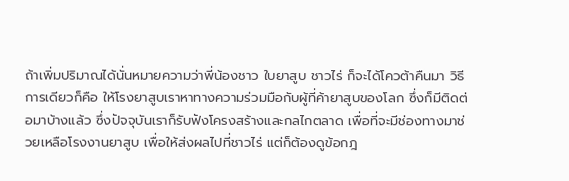ถ้าเพิ่มปริมาณได้นั่นหมายความว่าพี่น้องชาว ใบยาสูบ ชาวไร่ ก็จะได้โควต้าคืนมา วิธีการเดียวก็คือ ให้โรงยาสูบเราหาทางความร่วมมือกับผู้ที่ค้ายาสูบของโลก ซึ่งก็มีติดต่อมาบ้างแล้ว ซึ่งปัจจุบันเราก็รับฟังโครงสร้างและกลไกตลาด เพื่อที่จะมีช่องทางมาช่วยเหลือโรงงานยาสูบ เพื่อให้ส่งผลไปที่ชาวไร่ แต่ก็ต้องดูข้อกฎ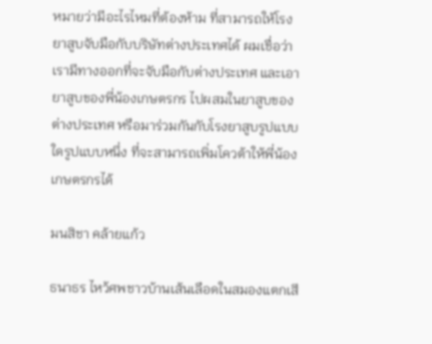หมายว่ามีอะไรไหมที่ต้องห้าม ที่สามารถให้โรงยาสูบจับมือกับบริษัทต่างประเทศได้ ผมเชื่อว่าเรามีทางออกที่จะจับมือกับต่างประเทศ และเอายาสูบของพี่น้องเกษตรกร ไปผสมในยาสูบของต่างประเทศ หรือมาร่วมกันกับโรงยาสูบรูปแบบใดรูปแบบหนึ่ง ที่จะสามารถเพิ่มโควต้าให้พี่น้องเกษตรกรได้

มนสิชา คล้ายแก้ว

ธนาธร ไหว้ศพชาวบ้านเส้นเลือดในสมองแตกเสี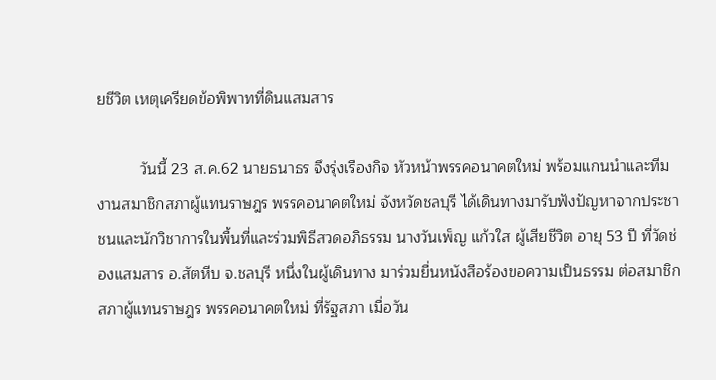ยชีวิต เหตุเครียดข้อพิพาทที่ดินแสมสาร

          วันนี้ 23 ส.ค.62 นายธนาธร จึงรุ่งเรืองกิจ หัวหน้าพรรคอนาคตใหม่ พร้อมแกนนำและทีมงานสมาชิกสภาผู้แทนราษฎร พรรคอนาคตใหม่ จังหวัดชลบุรี ได้เดินทางมารับฟังปัญหาจากประชาชนและนักวิชาการในพื้นที่และร่วมพิธีสวดอภิธรรม นางวันเพ็ญ แก้วใส ผู้เสียชีวิต อายุ 53 ปี ที่วัดช่องแสมสาร อ.สัตหีบ จ.ชลบุรี หนึ่งในผู้เดินทาง มาร่วมยื่นหนังสือร้องขอความเป็นธรรม ต่อสมาชิกสภาผู้แทนราษฎร พรรคอนาคตใหม่ ที่รัฐสภา เมื่อวัน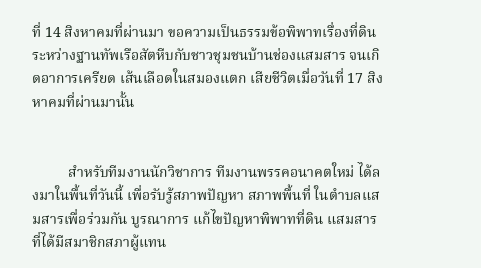ที่ 14 สิงหาคมที่ผ่านมา ขอความเป็นธรรมข้อพิพาทเรื่องที่ดินระหว่างฐานทัพเรือสัตหีบกับชาวชุมชนบ้านช่องแสมสาร จนเกิดอาการเครียด เส้นเลือดในสมองแตก เสียชีวิตเมื่อวันที่ 17 สิงหาคมที่ผ่านมานั้น


          สำหรับทีมงานนักวิชาการ ทีมงานพรรคอนาคตใหม่ ได้ลงมาในพื้นที่วันนี้ เพื่อรับรู้สภาพปัญหา สภาพพื้นที่ ในตำบลแสมสารเพื่อร่วมกัน บูรณาการ แก้ไขปัญหาพิพาทที่ดิน แสมสาร ที่ได้มีสมาชิกสภาผู้แทน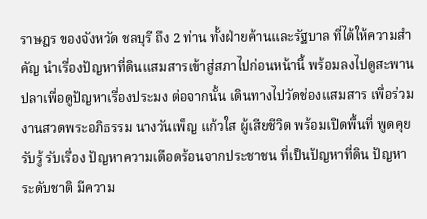ราษฎร ของจังหวัด ชลบุรี ถึง 2 ท่าน ทั้งฝ่ายค้านและรัฐบาล ที่ได้ให้ความสำคัญ นำเรื่องปัญหาที่ดินแสมสารเข้าสู่สภาไปก่อนหน้านี้ พร้อมลงไปดูสะพานปลาเพื่อดูปัญหาเรื่องประมง ต่อจากนั้น เดินทางไปวัดช่องแสมสาร เพื่อร่วมงานสวดพระอภิธรรม นางวันเพ็ญ แก้วใส ผู้เสียชีวิต พร้อมเปิดพื้นที่ พูดคุย รับรู้ รับเรื่อง ปัญหาความเดือดร้อนจากประชาชน ที่เป็นปัญหาที่ดิน ปัญหาระดับชาติ มีความ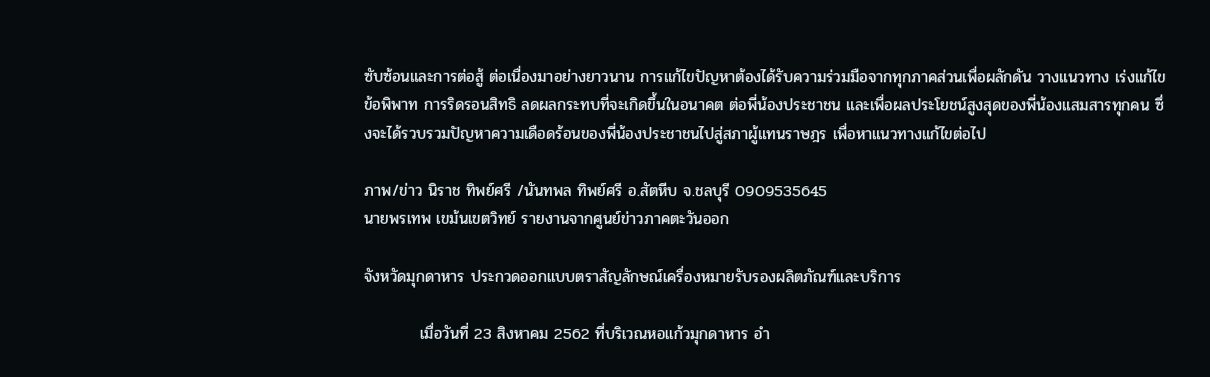ซับซ้อนและการต่อสู้ ต่อเนื่องมาอย่างยาวนาน การแก้ไขปัญหาต้องได้รับความร่วมมือจากทุกภาคส่วนเพื่อผลักดัน วางแนวทาง เร่งแก้ไขข้อพิพาท การริดรอนสิทธิ ลดผลกระทบที่จะเกิดขึ้นในอนาคต ต่อพี่น้องประชาชน และเพื่อผลประโยชน์สูงสุดของพี่น้องแสมสารทุกคน ซึ่งจะได้รวบรวมปัญหาความเดือดร้อนของพี่น้องประชาชนไปสู่สภาผู้แทนราษฎร เพื่อหาแนวทางแก้ไขต่อไป

ภาพ/ข่าว นิราช ทิพย์ศรี /นันทพล ทิพย์ศรี อ.สัตหีบ จ.ชลบุรี 0909535645
นายพรเทพ เขม้นเขตวิทย์ รายงานจากศูนย์ข่าวภาคตะวันออก

จังหวัดมุกดาหาร ประกวดออกแบบตราสัญลักษณ์เครื่องหมายรับรองผลิตภัณฑ์และบริการ

          เมื่อวันที่ 23 สิงหาคม 2562 ที่บริเวณหอแก้วมุกดาหาร อำ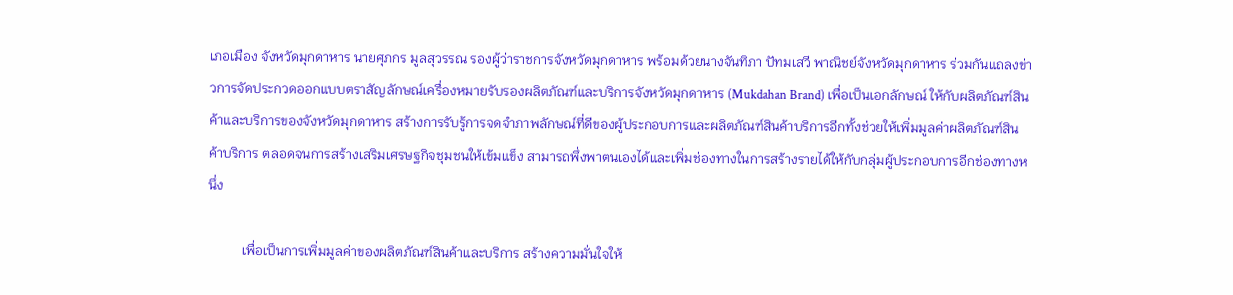เภอเมือง จังหวัดมุกดาหาร นายศุภกร มูลสุวรรณ รองผู้ว่าราชการจังหวัดมุกดาหาร พร้อมด้วยนางจันทิภา ปัทมเสวี พาณิชย์จังหวัดมุกดาหาร ร่วมกันแถลงข่าวการจัดประกวดออกแบบตราสัญลักษณ์เครื่องหมายรับรองผลิตภัณฑ์และบริการจังหวัดมุกดาหาร (Mukdahan Brand) เพื่อเป็นเอกลักษณ์ ให้กับผลิตภัณฑ์สินค้าและบริการของจังหวัดมุกดาหาร สร้างการรับรู้การจดจำภาพลักษณ์ที่ดีของผู้ประกอบการและผลิตภัณฑ์สินค้าบริการอีกทั้งช่วยให้เพิ่มมูลค่าผลิตภัณฑ์สินค้าบริการ ตลอดจนการสร้างเสริมเศรษฐกิจชุมชนให้เข้มแข็ง สามารถพึ่งพาตนเองได้และเพิ่มช่องทางในการสร้างรายได้ให้กับกลุ่มผู้ประกอบการอีกช่องทางหนึ่ง

          เพื่อเป็นการเพิ่มมูลค่าของผลิตภัณฑ์สินค้าและบริการ สร้างความมั่นใจให้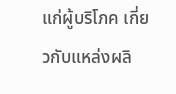แก่ผู้บริโภค เกี่ยวกับแหล่งผลิ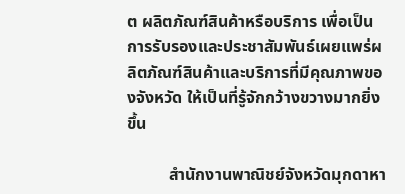ต ผลิตภัณฑ์สินค้าหรือบริการ เพื่อเป็นการรับรองและประชาสัมพันธ์เผยแพร่ผลิตภัณฑ์สินค้าและบริการที่มีคุณภาพของจังหวัด ให้เป็นที่รู้จักกว้างขวางมากยิ่งขึ้น

          สำนักงานพาณิชย์จังหวัดมุกดาหา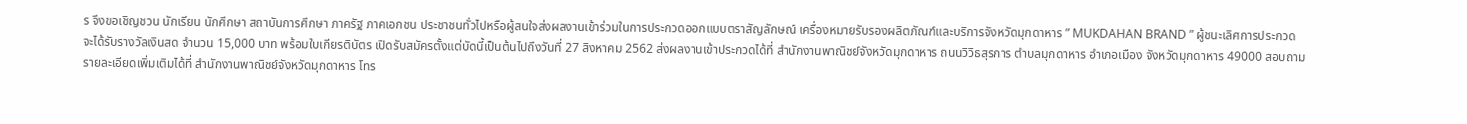ร จึงขอเชิญชวน นักเรียน นักศึกษา สถาบันการศึกษา ภาครัฐ ภาคเอกชน ประชาชนทั่วไปหรือผู้สนใจส่งผลงานเข้าร่วมในการประกวดออกแบบตราสัญลักษณ์ เครื่องหมายรับรองผลิตภัณฑ์และบริการจังหวัดมุกดาหาร ” MUKDAHAN BRAND ” ผู้ชนะเลิศการประกวด จะได้รับรางวัลเงินสด จำนวน 15,000 บาท พร้อมใบเกียรติบัตร เปิดรับสมัครตั้งแต่บัดนี้เป็นต้นไปถึงวันที่ 27 สิงหาคม 2562 ส่งผลงานเข้าประกวดได้ที่ สำนักงานพาณิชย์จังหวัดมุกดาหาร ถนนวิวิธสุรการ ตำบลมุกดาหาร อำเภอเมือง จังหวัดมุกดาหาร 49000 สอบถามรายละเอียดเพิ่มเติมได้ที่ สำนักงานพาณิชย์จังหวัดมุกดาหาร โทร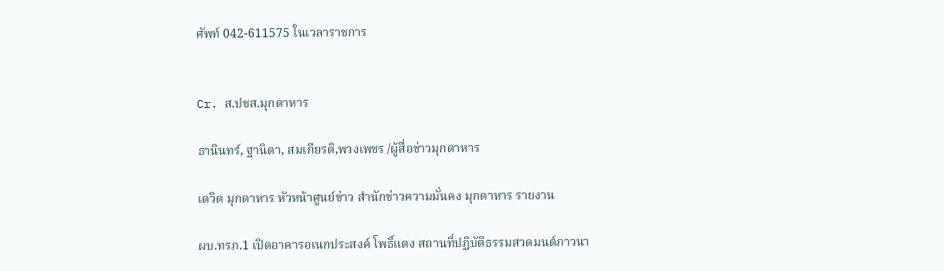ศัพท์ 042-611575 ในเวลาราชการ


Cr. ส.ปชส.มุกดาหาร

ธานินทร์, ฐานิตา, สมเกียรติ,พวงเพชร /ผู้สื่อข่าวมุกดาหาร

เดวิด มุกดาหาร หัวหน้าศูนย์ข่าว สำนักข่าวความมั่นคง มุกดาหาร รายงาน

ผบ.ทรภ.1 เปิดอาคารอเนกประสงค์ โพธิ์แดง สถานที่ปฏิบัติธรรมสวดมนต์ภาวนา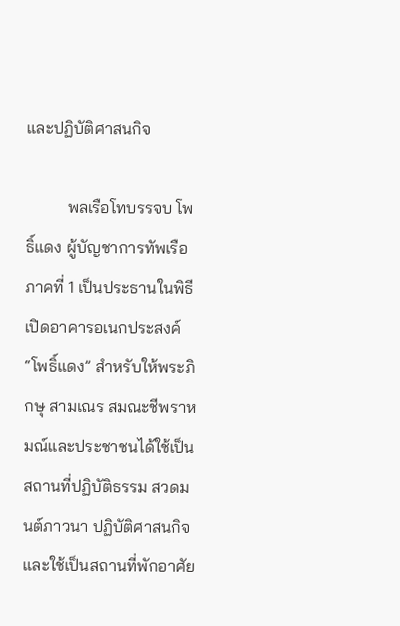และปฏิบัติศาสนกิจ

          พลเรือโทบรรจบ โพธิ์แดง ผู้บัญชาการทัพเรือภาคที่ 1 เป็นประธานในพิธี เปิดอาคารอเนกประสงค์ “โพธิ์แดง” สำหรับให้พระภิกษุ สามเณร สมณะชีพราหมณ์และประชาชนได้ใช้เป็นสถานที่ปฏิบัติธรรม สวดมนต์ภาวนา ปฏิบัติศาสนกิจและใช้เป็นสถานที่พักอาศัย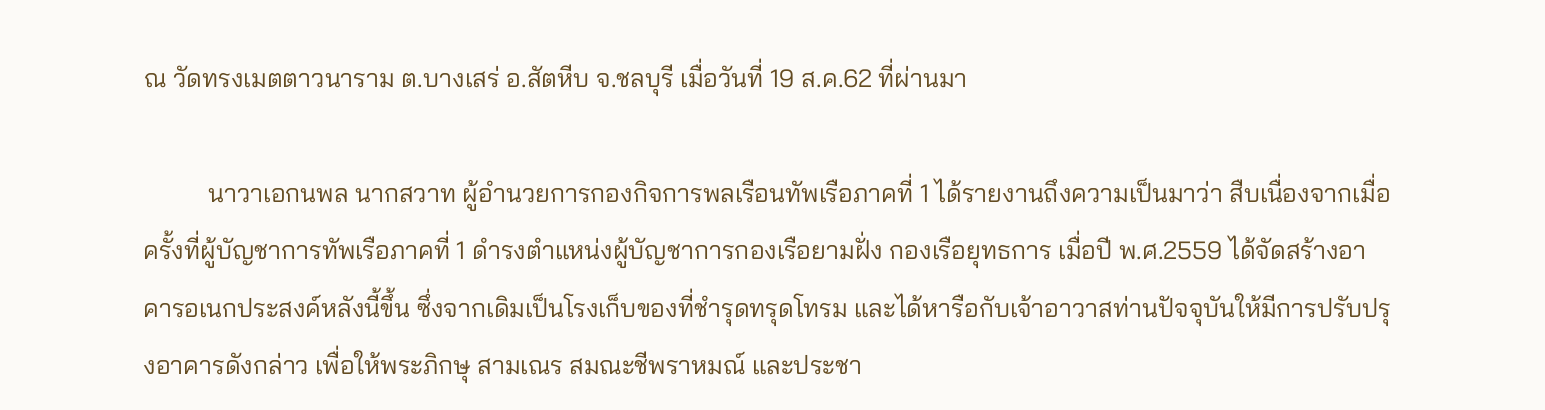ณ วัดทรงเมตตาวนาราม ต.บางเสร่ อ.สัตหีบ จ.ชลบุรี เมื่อวันที่ 19 ส.ค.62 ที่ผ่านมา

          นาวาเอกนพล นากสวาท ผู้อำนวยการกองกิจการพลเรือนทัพเรือภาคที่ 1 ได้รายงานถึงความเป็นมาว่า สืบเนื่องจากเมื่อครั้งที่ผู้บัญชาการทัพเรือภาคที่ 1 ดำรงตำแหน่งผู้บัญชาการกองเรือยามฝั่ง กองเรือยุทธการ เมื่อปี พ.ศ.2559 ได้จัดสร้างอาคารอเนกประสงค์หลังนี้ขึ้น ซึ่งจากเดิมเป็นโรงเก็บของที่ชำรุดทรุดโทรม และได้หารือกับเจ้าอาวาสท่านปัจจุบันให้มีการปรับปรุงอาคารดังกล่าว เพื่อให้พระภิกษุ สามเณร สมณะชีพราหมณ์ และประชา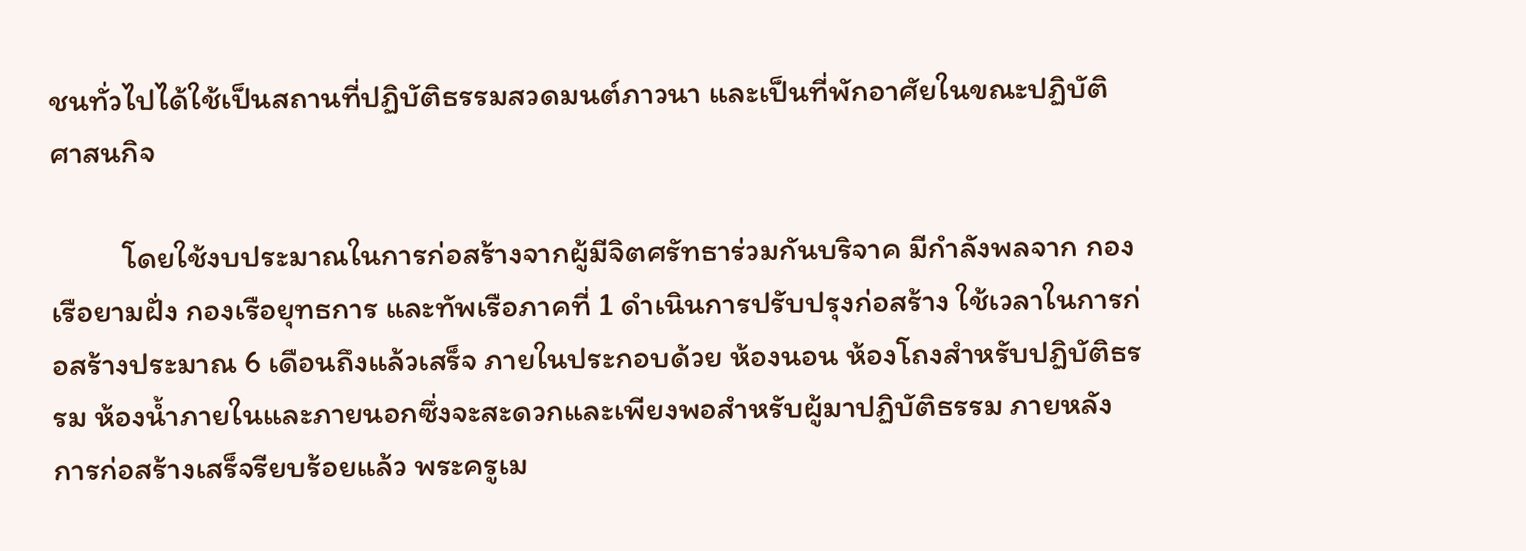ชนทั่วไปได้ใช้เป็นสถานที่ปฏิบัติธรรมสวดมนต์ภาวนา และเป็นที่พักอาศัยในขณะปฏิบัติศาสนกิจ

          โดยใช้งบประมาณในการก่อสร้างจากผู้มีจิตศรัทธาร่วมกันบริจาค มีกำลังพลจาก กองเรือยามฝั่ง กองเรือยุทธการ และทัพเรือภาคที่ 1 ดำเนินการปรับปรุงก่อสร้าง ใช้เวลาในการก่อสร้างประมาณ 6 เดือนถึงแล้วเสร็จ ภายในประกอบด้วย ห้องนอน ห้องโถงสำหรับปฏิบัติธรรม ห้องน้ำภายในและภายนอกซึ่งจะสะดวกและเพียงพอสำหรับผู้มาปฏิบัติธรรม ภายหลังการก่อสร้างเสร็จรียบร้อยแล้ว พระครูเม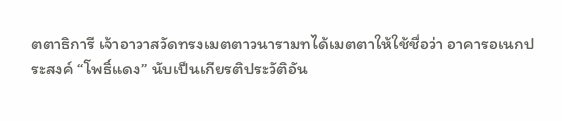ตตาธิการี เจ้าอาวาสวัดทรงเมตตาวนารามทได้เมตตาให้ใช้ชื่อว่า อาคารอเนกประสงค์ “โพธิ์แดง” นับเป็นเกียรติประวัติอัน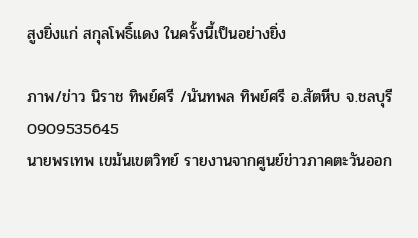สูงยิ่งแก่ สกุลโพธิ์แดง ในครั้งนี้เป็นอย่างยิ่ง

ภาพ/ข่าว นิราช ทิพย์ศรี /นันทพล ทิพย์ศรี อ.สัตหีบ จ.ชลบุรี 0909535645
นายพรเทพ เขม้นเขตวิทย์ รายงานจากศูนย์ข่าวภาคตะวันออก